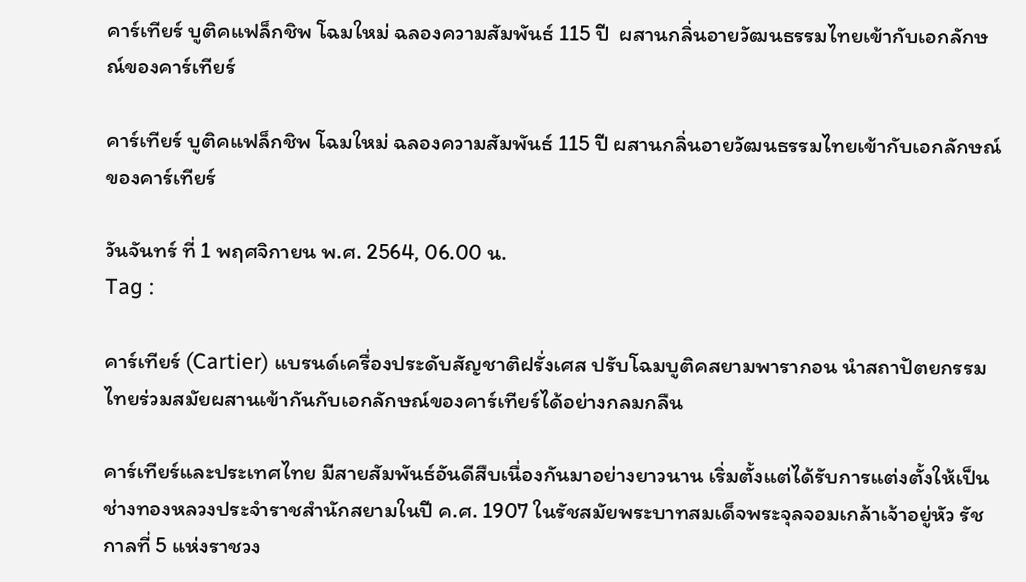คาร์เทียร์ บูติคแฟล็กชิพ โฉมใหม่ ฉลองความสัมพันธ์ 115 ปี  ผสานกลิ่นอายวัฒนธรรมไทยเข้ากับเอกลักษณ์ของคาร์เทียร์

คาร์เทียร์ บูติคแฟล็กชิพ โฉมใหม่ ฉลองความสัมพันธ์ 115 ปี ผสานกลิ่นอายวัฒนธรรมไทยเข้ากับเอกลักษณ์ของคาร์เทียร์

วันจันทร์ ที่ 1 พฤศจิกายน พ.ศ. 2564, 06.00 น.
Tag :

คาร์เทียร์ (Cartier) แบรนด์เครื่องประดับสัญชาติฝรั่งเศส ปรับโฉมบูติคสยามพารากอน นำสถาปัตยกรรมไทยร่วมสมัยผสานเข้ากันกับเอกลักษณ์ของคาร์เทียร์ได้อย่างกลมกลืน

คาร์เทียร์และประเทศไทย มีสายสัมพันธ์อันดีสืบเนื่องกันมาอย่างยาวนาน เริ่มตั้งแต่ได้รับการแต่งตั้งให้เป็น ช่างทองหลวงประจำราชสำนักสยามในปี ค.ศ. 1907 ในรัชสมัยพระบาทสมเด็จพระจุลจอมเกล้าเจ้าอยู่หัว รัชกาลที่ 5 แห่งราชวง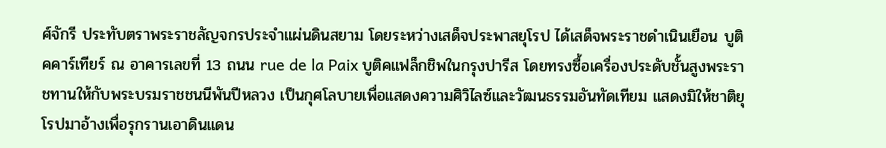ศ์จักรี ประทับตราพระราชลัญจกรประจำแผ่นดินสยาม โดยระหว่างเสด็จประพาสยุโรป ได้เสด็จพระราชดำเนินเยือน บูติคคาร์เทียร์ ณ อาคารเลขที่ 13 ถนน rue de la Paix บูติคแฟล็กชิพในกรุงปารีส โดยทรงซื้อเครื่องประดับชั้นสูงพระราชทานให้กับพระบรมราชชนนีพันปีหลวง เป็นกุศโลบายเพื่อแสดงความศิวิไลซ์และวัฒนธรรมอันทัดเทียม แสดงมิให้ชาติยุโรปมาอ้างเพื่อรุกรานเอาดินแดน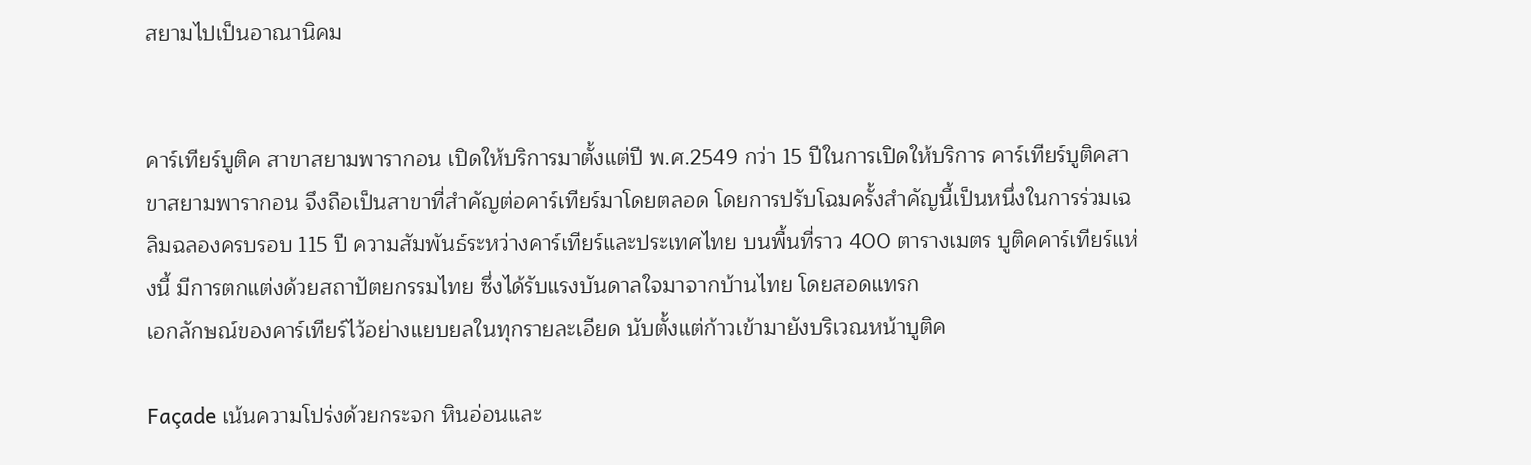สยามไปเป็นอาณานิคม


คาร์เทียร์บูติค สาขาสยามพารากอน เปิดให้บริการมาตั้งแต่ปี พ.ศ.2549 กว่า 15 ปีในการเปิดให้บริการ คาร์เทียร์บูติคสาขาสยามพารากอน จึงถือเป็นสาขาที่สำคัญต่อคาร์เทียร์มาโดยตลอด โดยการปรับโฉมครั้งสำคัญนี้เป็นหนึ่งในการร่วมเฉลิมฉลองครบรอบ 115 ปี ความสัมพันธ์ระหว่างคาร์เทียร์และประเทศไทย บนพื้นที่ราว 400 ตารางเมตร บูติคคาร์เทียร์แห่งนี้ มีการตกแต่งด้วยสถาปัตยกรรมไทย ซึ่งได้รับแรงบันดาลใจมาจากบ้านไทย โดยสอดแทรก
เอกลักษณ์ของคาร์เทียร์ไว้อย่างแยบยลในทุกรายละเอียด นับตั้งแต่ก้าวเข้ามายังบริเวณหน้าบูติค

Façade เน้นความโปร่งด้วยกระจก หินอ่อนและ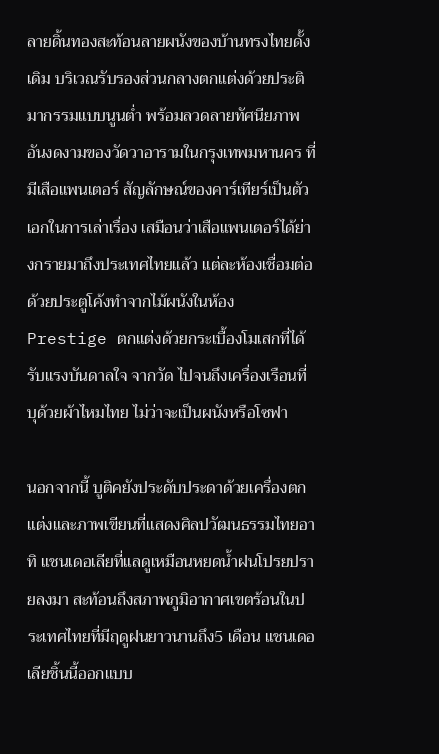ลายดิ้นทองสะท้อนลายผนังของบ้านทรงไทยดั้งเดิม บริเวณรับรองส่วนกลางตกแต่งด้วยประติมากรรมแบบนูนต่ำ พร้อมลวดลายทัศนียภาพอันงดงามของวัดวาอารามในกรุงเทพมหานคร ที่มีเสือแพนเตอร์ สัญลักษณ์ของคาร์เทียร์เป็นตัวเอกในการเล่าเรื่อง เสมือนว่าเสือแพนเตอร์ได้ย่างกรายมาถึงประเทศไทยแล้ว แต่ละห้องเชื่อมต่อด้วยประตูโค้งทำจากไม้ผนังในห้อง Prestige ตกแต่งด้วยกระเบื้องโมเสกที่ได้รับแรงบันดาลใจ จากวัด ไปจนถึงเครื่องเรือนที่บุด้วยผ้าไหมไทย ไม่ว่าจะเป็นผนังหรือโซฟา

นอกจากนี้ บูติคยังประดับประดาด้วยเครื่องตกแต่งและภาพเขียนที่แสดงศิลปวัฒนธรรมไทยอาทิ แชนเดอเลียที่แลดูเหมือนหยดน้ำฝนโปรยปรายลงมา สะท้อนถึงสภาพภูมิอากาศเขตร้อนในประเทศไทยที่มีฤดูฝนยาวนานถึง5 เดือน แชนเดอเลียชิ้นนี้ออกแบบ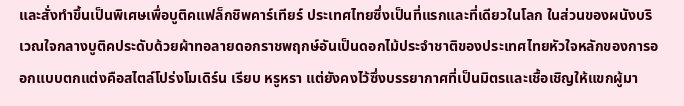และสั่งทำขึ้นเป็นพิเศษเพื่อบูติคแฟล็กชิพคาร์เทียร์ ประเทศไทยซึ่งเป็นที่แรกและที่เดียวในโลก ในส่วนของผนังบริเวณใจกลางบูติคประดับด้วยผ้าทอลายดอกราชพฤกษ์อันเป็นดอกไม้ประจำชาติของประเทศไทยหัวใจหลักของการออกแบบตกแต่งคือสไตล์โปร่งโมเดิร์น เรียบ หรูหรา แต่ยังคงไว้ซึ่งบรรยากาศที่เป็นมิตรและเชื้อเชิญให้แขกผู้มา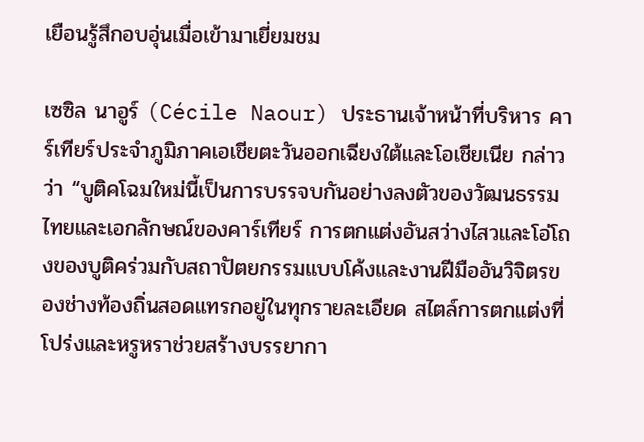เยือนรู้สึกอบอุ่นเมื่อเข้ามาเยี่ยมชม

เซซิล นาอูร์ (Cécile Naour) ประธานเจ้าหน้าที่บริหาร คาร์เทียร์ประจำภูมิภาคเอเชียตะวันออกเฉียงใต้และโอเชียเนีย กล่าวว่า “บูติคโฉมใหม่นี้เป็นการบรรจบกันอย่างลงตัวของวัฒนธรรมไทยและเอกลักษณ์ของคาร์เทียร์ การตกแต่งอันสว่างไสวและโอ่โถงของบูติคร่วมกับสถาปัตยกรรมแบบโค้งและงานฝีมืออันวิจิตรของช่างท้องถิ่นสอดแทรกอยู่ในทุกรายละเอียด สไตล์การตกแต่งที่โปร่งและหรูหราช่วยสร้างบรรยากา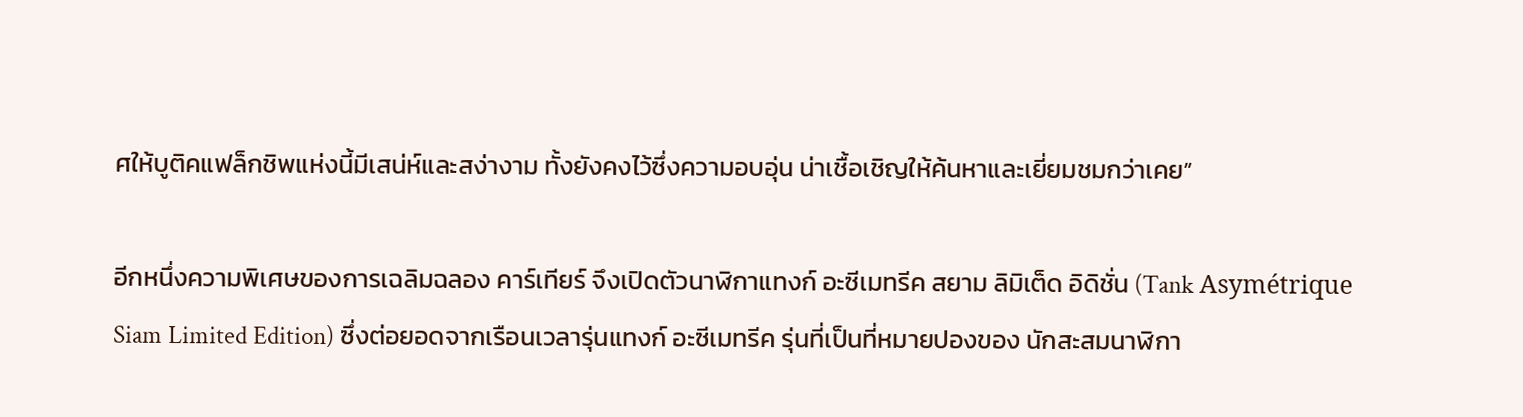ศให้บูติคแฟล็กชิพแห่งนี้มีเสน่ห์และสง่างาม ทั้งยังคงไว้ซึ่งความอบอุ่น น่าเชื้อเชิญให้ค้นหาและเยี่ยมชมกว่าเคย”

อีกหนึ่งความพิเศษของการเฉลิมฉลอง คาร์เทียร์ จึงเปิดตัวนาฬิกาแทงก์ อะซีเมทรีค สยาม ลิมิเต็ด อิดิชั่น (Tank Asymétrique Siam Limited Edition) ซึ่งต่อยอดจากเรือนเวลารุ่นแทงก์ อะซีเมทรีค รุ่นที่เป็นที่หมายปองของ นักสะสมนาฬิกา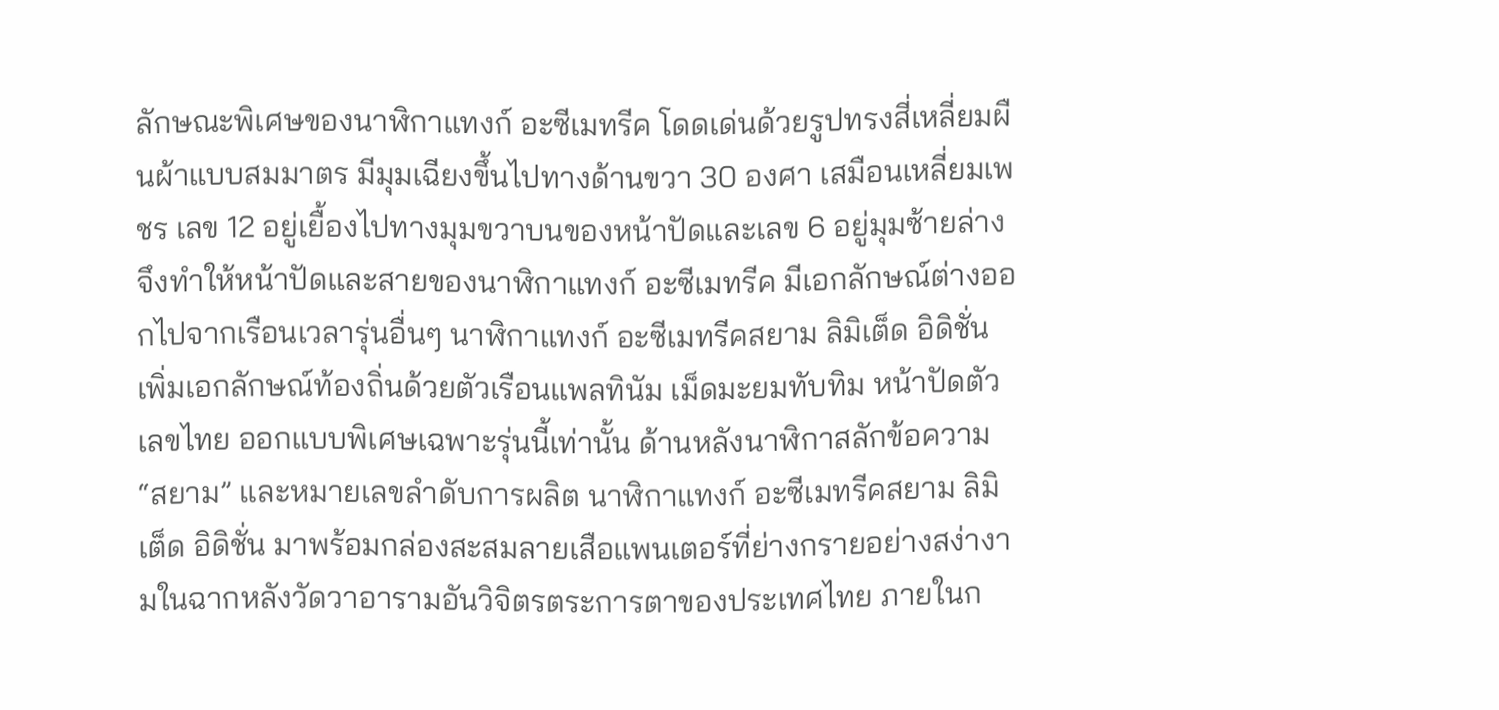ลักษณะพิเศษของนาฬิกาแทงก์ อะซีเมทรีค โดดเด่นด้วยรูปทรงสี่เหลี่ยมผืนผ้าแบบสมมาตร มีมุมเฉียงขึ้นไปทางด้านขวา 30 องศา เสมือนเหลี่ยมเพชร เลข 12 อยู่เยื้องไปทางมุมขวาบนของหน้าปัดและเลข 6 อยู่มุมซ้ายล่าง จึงทำให้หน้าปัดและสายของนาฬิกาแทงก์ อะซีเมทรีค มีเอกลักษณ์ต่างออกไปจากเรือนเวลารุ่นอื่นๆ นาฬิกาแทงก์ อะซีเมทรีคสยาม ลิมิเต็ด อิดิชั่น เพิ่มเอกลักษณ์ท้องถิ่นด้วยตัวเรือนแพลทินัม เม็ดมะยมทับทิม หน้าปัดตัวเลขไทย ออกแบบพิเศษเฉพาะรุ่นนี้เท่านั้น ด้านหลังนาฬิกาสลักข้อความ “สยาม” และหมายเลขลำดับการผลิต นาฬิกาแทงก์ อะซีเมทรีคสยาม ลิมิเต็ด อิดิชั่น มาพร้อมกล่องสะสมลายเสือแพนเตอร์ที่ย่างกรายอย่างสง่างามในฉากหลังวัดวาอารามอันวิจิตรตระการตาของประเทศไทย ภายในก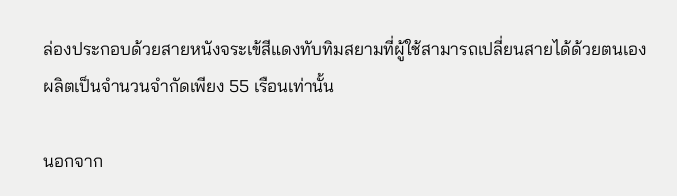ล่องประกอบด้วยสายหนังจระเข้สีแดงทับทิมสยามที่ผู้ใช้สามารถเปลี่ยนสายได้ด้วยตนเอง ผลิตเป็นจำนวนจำกัดเพียง 55 เรือนเท่านั้น

นอกจาก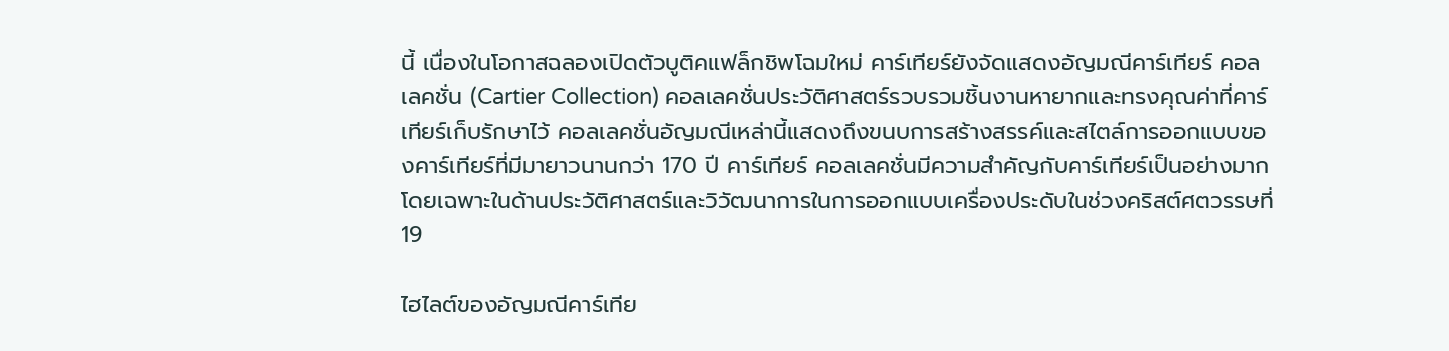นี้ เนื่องในโอกาสฉลองเปิดตัวบูติคแฟล็กชิพโฉมใหม่ คาร์เทียร์ยังจัดแสดงอัญมณีคาร์เทียร์ คอลเลคชั่น (Cartier Collection) คอลเลคชั่นประวัติศาสตร์รวบรวมชิ้นงานหายากและทรงคุณค่าที่คาร์เทียร์เก็บรักษาไว้ คอลเลคชั่นอัญมณีเหล่านี้แสดงถึงขนบการสร้างสรรค์และสไตล์การออกแบบของคาร์เทียร์ที่มีมายาวนานกว่า 170 ปี คาร์เทียร์ คอลเลคชั่นมีความสำคัญกับคาร์เทียร์เป็นอย่างมาก โดยเฉพาะในด้านประวัติศาสตร์และวิวัฒนาการในการออกแบบเครื่องประดับในช่วงคริสต์ศตวรรษที่ 19

ไฮไลต์ของอัญมณีคาร์เทีย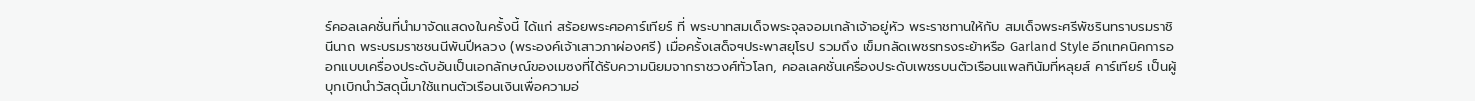ร์คอลเลคชั่นที่นำมาจัดแสดงในครั้งนี้ ได้แก่ สร้อยพระศอคาร์เทียร์ ที่ พระบาทสมเด็จพระจุลจอมเกล้าเจ้าอยู่หัว พระราชทานให้กับ สมเด็จพระศรีพัชรินทราบรมราชินีนาถ พระบรมราชชนนีพันปีหลวง (พระองค์เจ้าเสาวภาผ่องศรี) เมื่อครั้งเสด็จฯประพาสยุโรป รวมถึง เข็มกลัดเพชรทรงระย้าหรือ Garland Style อีกเทคนิคการออกแบบเครื่องประดับอันเป็นเอกลักษณ์ของเมซงที่ได้รับความนิยมจากราชวงศ์ทั่วโลก, คอลเลคชั่นเครื่องประดับเพชรบนตัวเรือนแพลทินัมที่หลุยส์ คาร์เทียร์ เป็นผู้บุกเบิกนำวัสดุนี้มาใช้แทนตัวเรือนเงินเพื่อความอ่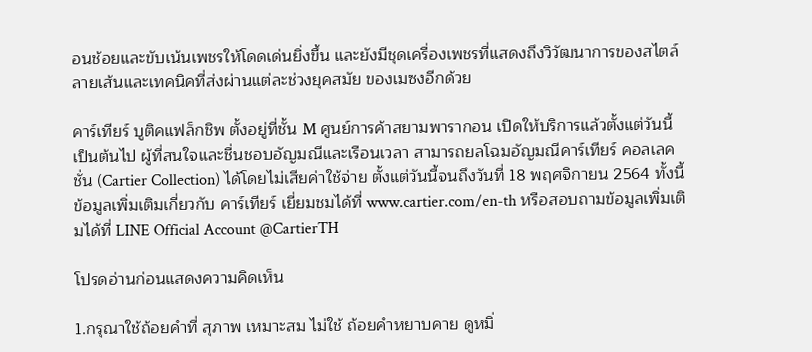อนช้อยและขับเน้นเพชรให้โดดเด่นยิ่งขึ้น และยังมีชุดเครื่องเพชรที่แสดงถึงวิวัฒนาการของสไตล์ลายเส้นและเทคนิคที่ส่งผ่านแต่ละช่วงยุคสมัย ของเมซงอีกด้วย

คาร์เทียร์ บูติคแฟล็กชิพ ตั้งอยู่ที่ชั้น M ศูนย์การค้าสยามพารากอน เปิดให้บริการแล้วตั้งแต่วันนี้เป็นต้นไป ผู้ที่สนใจและชื่นชอบอัญมณีและเรือนเวลา สามารถยลโฉมอัญมณีคาร์เทียร์ คอลเลคชั่น (Cartier Collection) ได้โดยไม่เสียค่าใช้จ่าย ตั้งแต่วันนี้จนถึงวันที่ 18 พฤศจิกายน 2564 ทั้งนี้ ข้อมูลเพิ่มเติมเกี่ยวกับ คาร์เทียร์ เยี่ยมชมได้ที่ www.cartier.com/en-th หรือสอบถามข้อมูลเพิ่มเติมได้ที่ LINE Official Account @CartierTH

โปรดอ่านก่อนแสดงความคิดเห็น

1.กรุณาใช้ถ้อยคำที่ สุภาพ เหมาะสม ไม่ใช้ ถ้อยคำหยาบคาย ดูหมิ่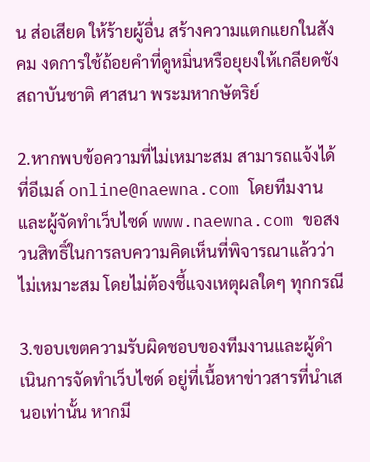น ส่อเสียด ให้ร้ายผู้อื่น สร้างความแตกแยกในสังคม งดการใช้ถ้อยคำที่ดูหมิ่นหรือยุยงให้เกลียดชังสถาบันชาติ ศาสนา พระมหากษัตริย์

2.หากพบข้อความที่ไม่เหมาะสม สามารถแจ้งได้ที่อีเมล์ online@naewna.com โดยทีมงานและผู้จัดทำเว็บไซด์ www.naewna.com ขอสงวนสิทธิ์ในการลบความคิดเห็นที่พิจารณาแล้วว่าไม่เหมาะสม โดยไม่ต้องชี้แจงเหตุผลใดๆ ทุกกรณี

3.ขอบเขตความรับผิดชอบของทีมงานและผู้ดำเนินการจัดทำเว็บไซด์ อยู่ที่เนื้อหาข่าวสารที่นำเสนอเท่านั้น หากมี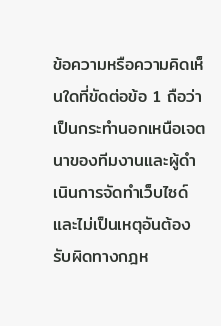ข้อความหรือความคิดเห็นใดที่ขัดต่อข้อ 1 ถือว่าเป็นกระทำนอกเหนือเจตนาของทีมงานและผู้ดำเนินการจัดทำเว็บไซด์ และไม่เป็นเหตุอันต้องรับผิดทางกฎห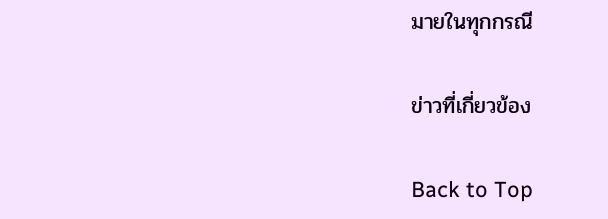มายในทุกกรณี

ข่าวที่เกี่ยวข้อง

Back to Top